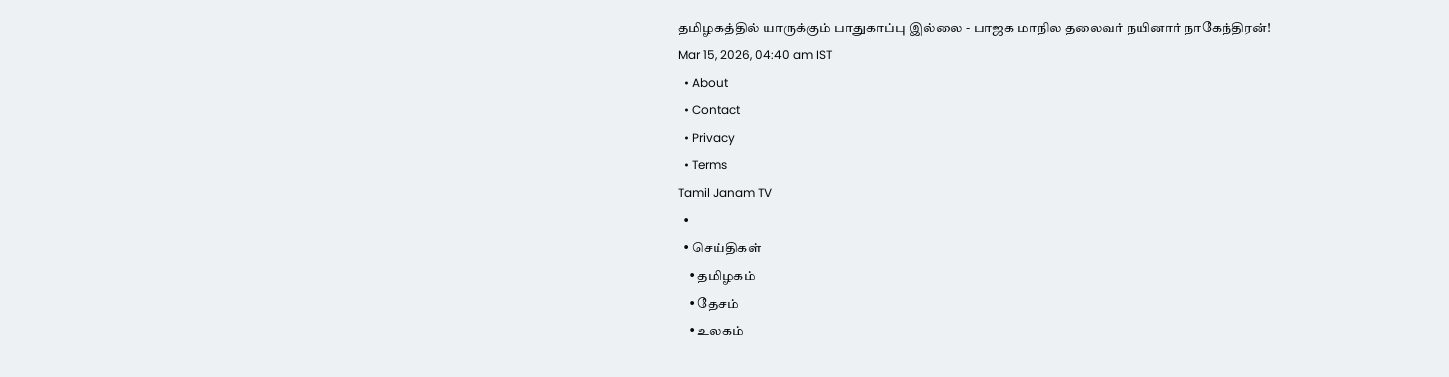தமிழகத்தில் யாருக்கும் பாதுகாப்பு இல்லை - பாஜக மாநில தலைவர் நயினார் நாகேந்திரன்!
Mar 15, 2026, 04:40 am IST
  • About
  • Contact
  • Privacy
  • Terms
Tamil Janam TV
  •
  • செய்திகள்
    • தமிழகம்
    • தேசம்
    • உலகம்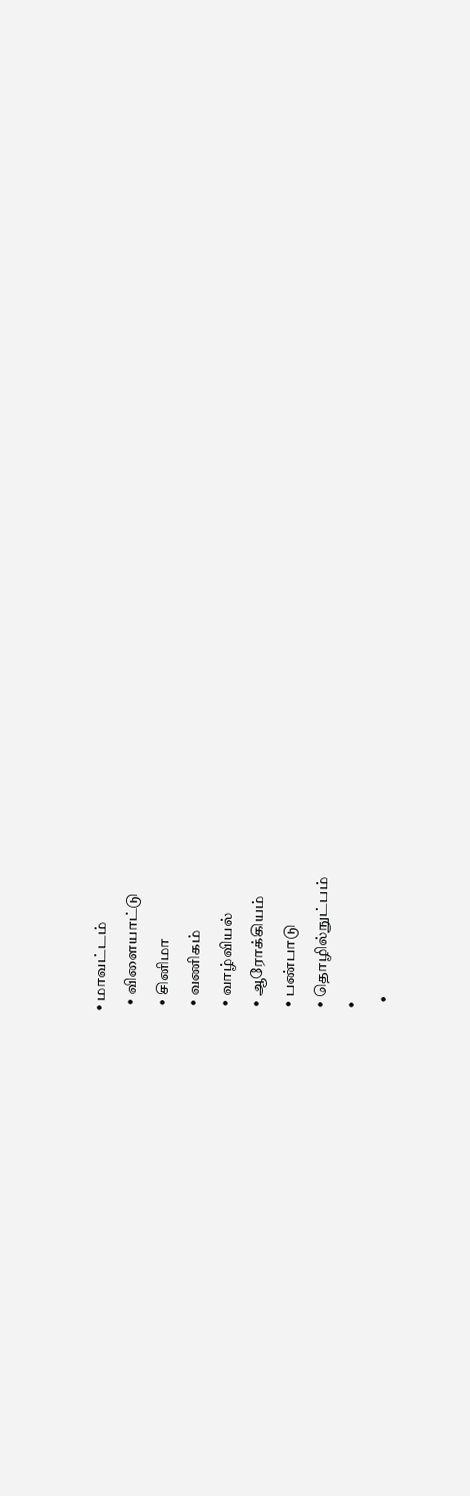• மாவட்டம்
  • விளையாட்டு
  • சினிமா
  • வணிகம்
  • வாழ்வியல்
  • ஆரோக்கியம்
  • பண்பாடு
  • தொழில்நுட்பம்
  •
    •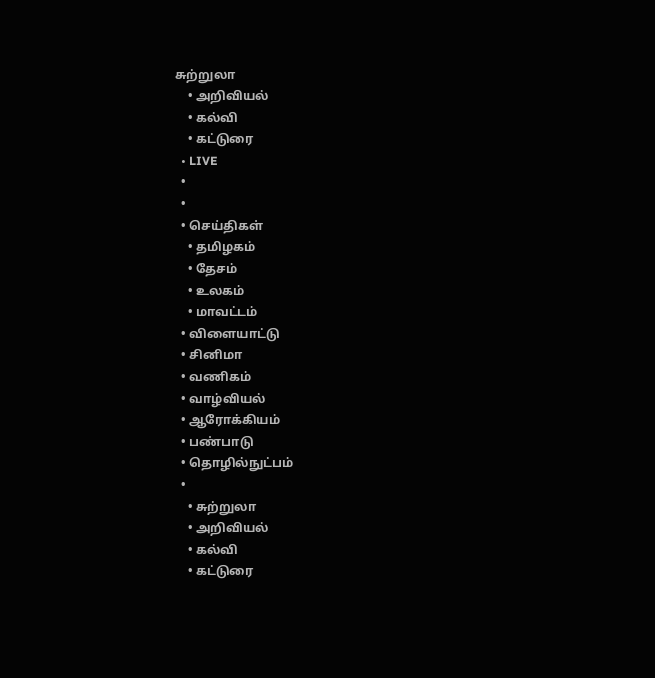சுற்றுலா
    • அறிவியல்
    • கல்வி
    • கட்டுரை
  • LIVE
  •
  •
  • செய்திகள்
    • தமிழகம்
    • தேசம்
    • உலகம்
    • மாவட்டம்
  • விளையாட்டு
  • சினிமா
  • வணிகம்
  • வாழ்வியல்
  • ஆரோக்கியம்
  • பண்பாடு
  • தொழில்நுட்பம்
  •
    • சுற்றுலா
    • அறிவியல்
    • கல்வி
    • கட்டுரை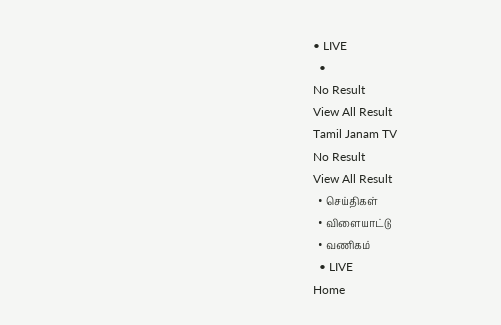• LIVE
  •
No Result
View All Result
Tamil Janam TV
No Result
View All Result
  • செய்திகள்
  • விளையாட்டு
  • வணிகம்
  • LIVE
Home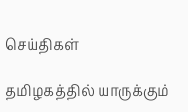செய்திகள்

தமிழகத்தில் யாருக்கும்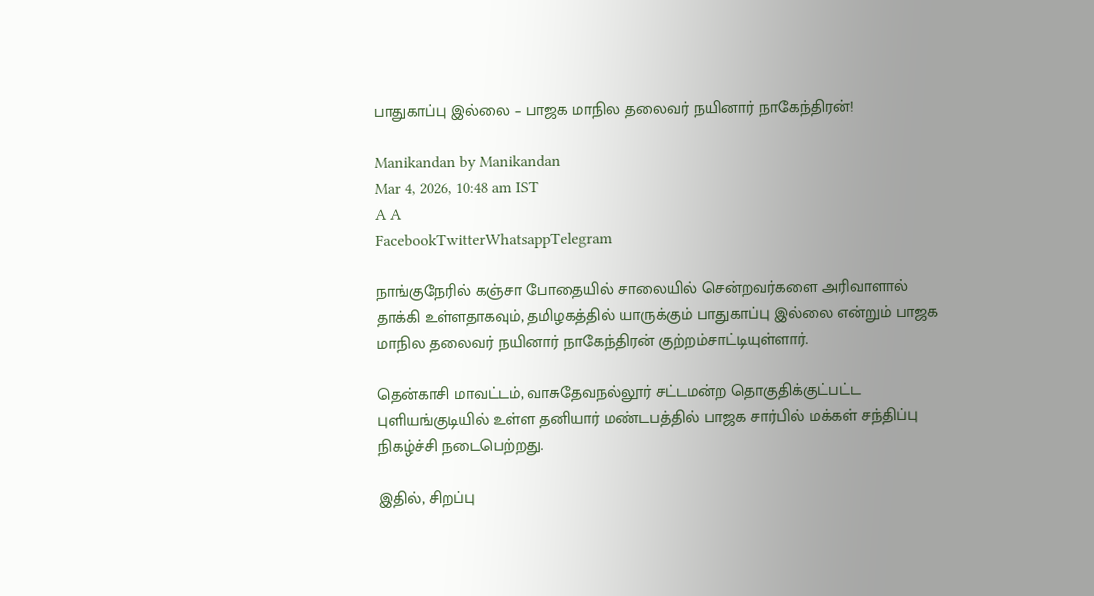பாதுகாப்பு இல்லை – பாஜக மாநில தலைவர் நயினார் நாகேந்திரன்!

Manikandan by Manikandan
Mar 4, 2026, 10:48 am IST
A A
FacebookTwitterWhatsappTelegram

நாங்குநேரில் கஞ்சா போதையில் சாலையில் சென்றவர்களை அரிவாளால் தாக்கி உள்ளதாகவும், தமிழகத்தில் யாருக்கும் பாதுகாப்பு இல்லை என்றும் பாஜக மாநில தலைவர் நயினார் நாகேந்திரன் குற்றம்சாட்டியுள்ளார்.

தென்காசி மாவட்டம், வாசுதேவநல்லூர் சட்டமன்ற தொகுதிக்குட்பட்ட புளியங்குடியில் உள்ள தனியார் மண்டபத்தில் பாஜக சார்பில் மக்கள் சந்திப்பு நிகழ்ச்சி நடைபெற்றது.

இதில், சிறப்பு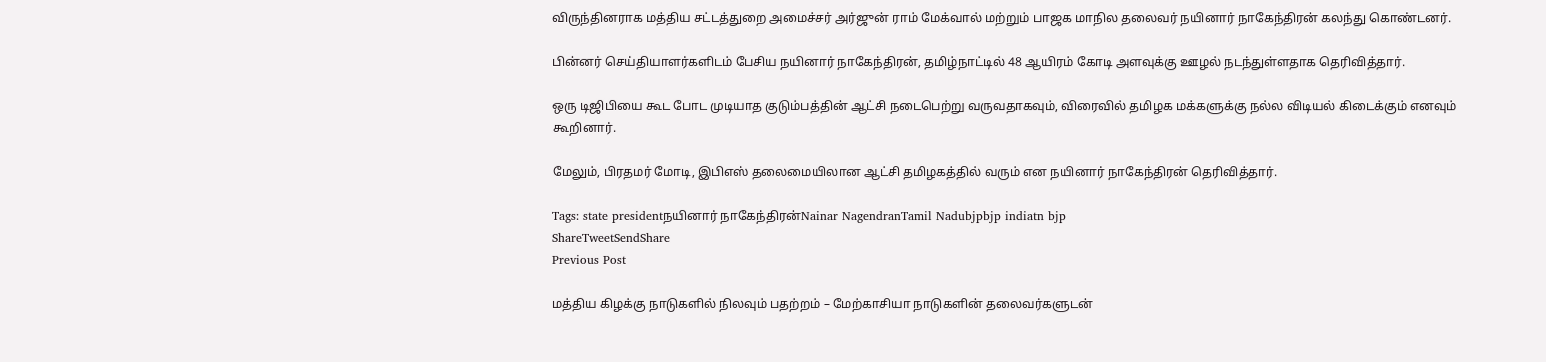விருந்தினராக மத்திய சட்டத்துறை அமைச்சர் அர்ஜுன் ராம் மேக்வால் மற்றும் பாஜக மாநில தலைவர் நயினார் நாகேந்திரன் கலந்து கொண்டனர்.

பின்னர் செய்தியாளர்களிடம் பேசிய நயினார் நாகேந்திரன், தமிழ்நாட்டில் 48 ஆயிரம் கோடி அளவுக்கு ஊழல் நடந்துள்ளதாக தெரிவித்தார்.

ஒரு டிஜிபியை கூட போட முடியாத குடும்பத்தின் ஆட்சி நடைபெற்று வருவதாகவும், விரைவில் தமிழக மக்களுக்கு நல்ல விடியல் கிடைக்கும் எனவும் கூறினார்.

மேலும், பிரதமர் மோடி, இபிஎஸ் தலைமையிலான ஆட்சி தமிழகத்தில் வரும் என நயினார் நாகேந்திரன் தெரிவித்தார்.

Tags: state presidentநயினார் நாகேந்திரன்Nainar NagendranTamil Nadubjpbjp indiatn bjp
ShareTweetSendShare
Previous Post

மத்திய கிழக்கு நாடுகளில் நிலவும் பதற்றம் – மேற்காசியா நாடுகளின் தலைவர்களுடன்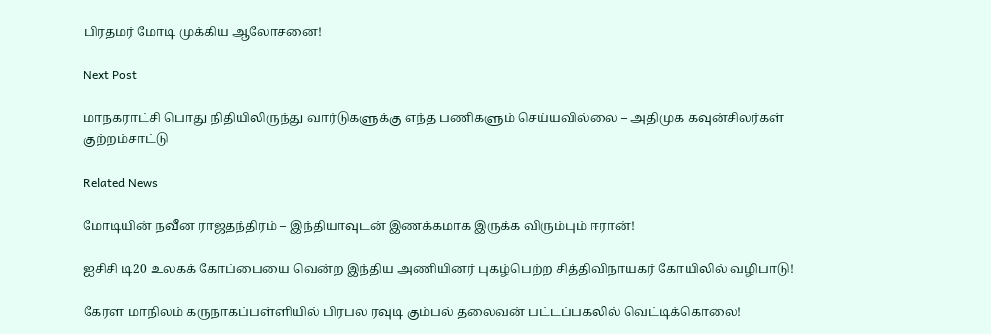பிரதமர் மோடி முக்கிய ஆலோசனை!

Next Post

மாநகராட்சி பொது நிதியிலிருந்து வார்டுகளுக்கு எந்த பணிகளும் செய்யவில்லை – அதிமுக கவுன்சிலர்கள் குற்றம்சாட்டு

Related News

மோடியின் நவீன ராஜதந்திரம் – இந்தியாவுடன் இணக்கமாக இருக்க விரும்பும் ஈரான்!

ஐசிசி டி20 உலகக் கோப்பையை வென்ற இந்திய அணியினர் புகழ்பெற்ற சித்திவிநாயகர் கோயிலில் வழிபாடு!

கேரள மாநிலம் கருநாகப்பள்ளியில் பிரபல ரவுடி கும்பல் தலைவன் பட்டப்பகலில் வெட்டிக்கொலை!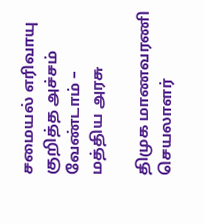சமையல் எரிவாயு குறித்த அச்சம் வேண்டாம் – மத்திய அரசு

திமுக மாணவரணி செயலாளர்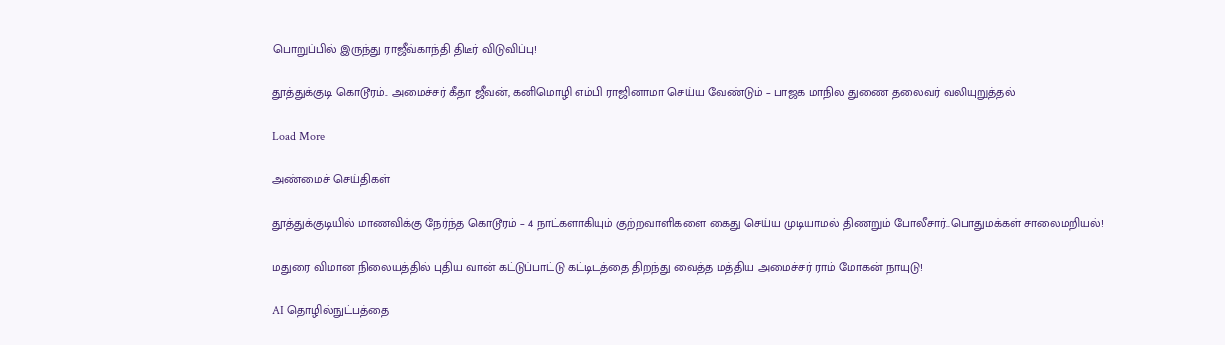பொறுப்பில் இருந்து ராஜீவ்காந்தி திடீர் விடுவிப்பு!

தூத்துக்குடி கொடூரம்.. அமைச்சர் கீதா ஜீவன், கனிமொழி எம்பி ராஜினாமா செய்ய வேண்டும் – பாஜக மாநில துணை தலைவர் வலியுறுத்தல்

Load More

அண்மைச் செய்திகள்

தூத்துக்குடியில் மாணவிக்கு நேர்ந்த கொடூரம் – 4 நாட்களாகியும் குற்றவாளிகளை கைது செய்ய முடியாமல் திணறும் போலீசார்..பொதுமக்கள் சாலைமறியல்!

மதுரை விமான நிலையத்தில் புதிய வான் கட்டுப்பாட்டு கட்டிடத்தை திறந்து வைத்த மத்திய அமைச்சர் ராம் மோகன் நாயுடு!

AI தொழில்நுட்பத்தை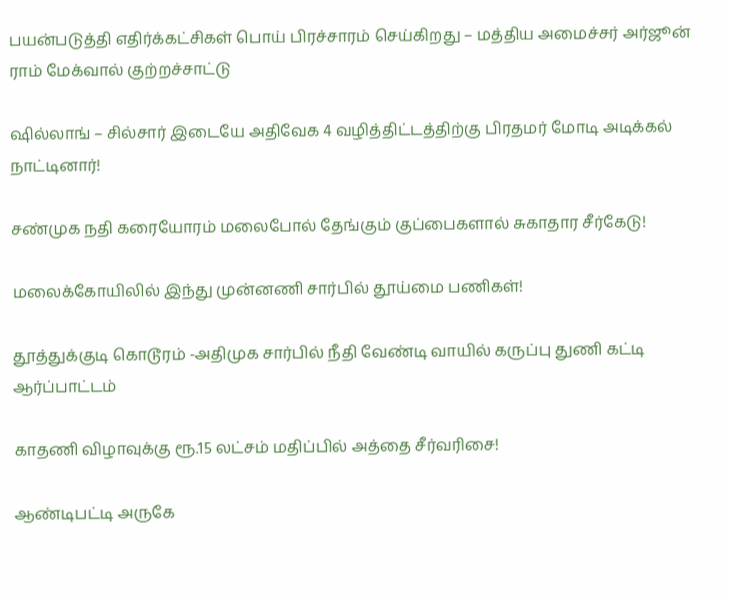பயன்படுத்தி எதிர்க்கட்சிகள் பொய் பிரச்சாரம் செய்கிறது – மத்திய அமைச்சர் அர்ஜூன் ராம் மேக்வால் குற்றச்சாட்டு

ஷில்லாங் – சில்சார் இடையே அதிவேக 4 வழித்திட்டத்திற்கு பிரதமர் மோடி அடிக்கல் நாட்டினார்!

சண்முக நதி கரையோரம் மலைபோல் தேங்கும் குப்பைகளால் சுகாதார சீர்கேடு!

மலைக்கோயிலில் இந்து முன்னணி சார்பில் தூய்மை பணிகள்!

தூத்துக்குடி கொடூரம் -அதிமுக சார்பில் நீதி வேண்டி வாயில் கருப்பு துணி கட்டி ஆர்ப்பாட்டம்

காதணி விழாவுக்கு ரூ.15 லட்சம் மதிப்பில் அத்தை சீர்வரிசை!

ஆண்டிபட்டி அருகே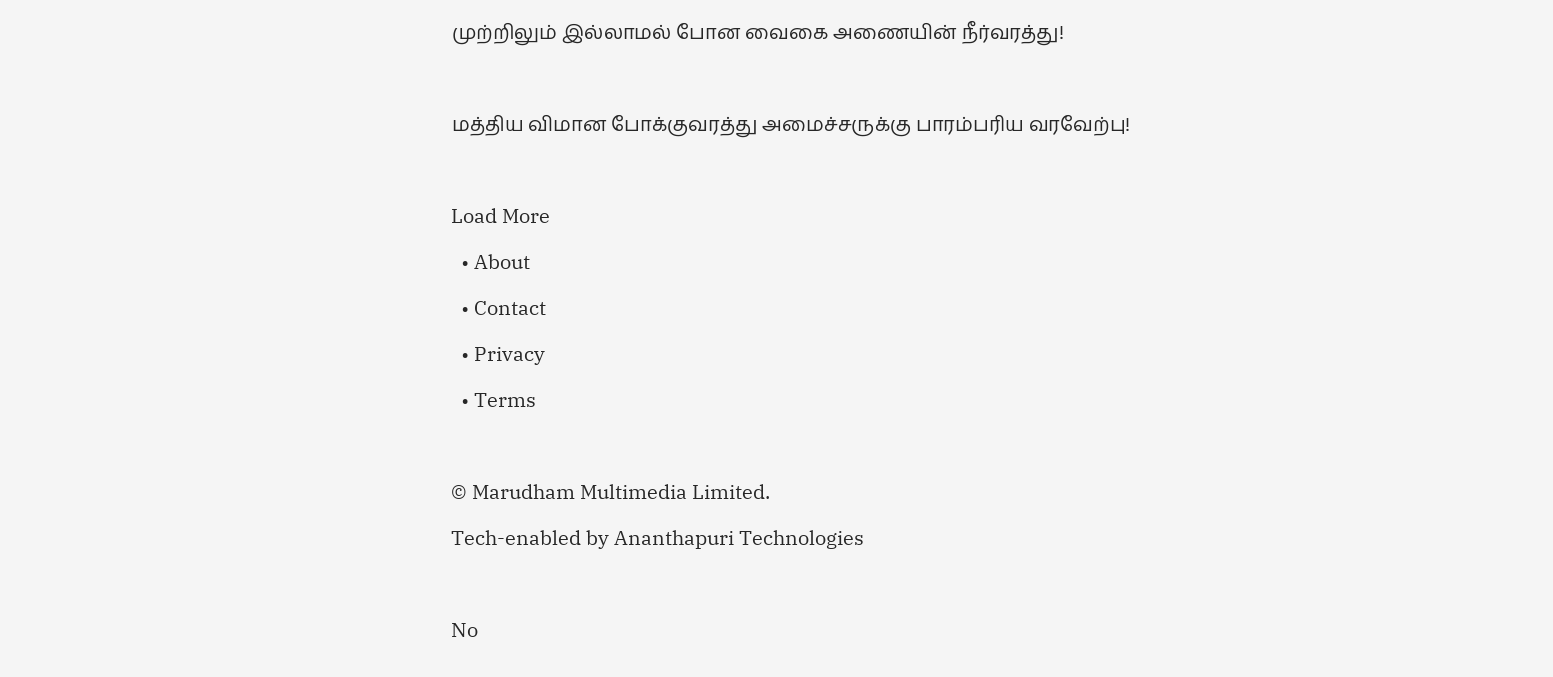முற்றிலும் இல்லாமல் போன வைகை அணையின் நீர்வரத்து!

மத்திய விமான போக்குவரத்து அமைச்சருக்கு பாரம்பரிய வரவேற்பு!

Load More
  • About
  • Contact
  • Privacy
  • Terms

© Marudham Multimedia Limited.
Tech-enabled by Ananthapuri Technologies

No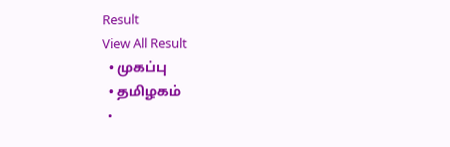Result
View All Result
  • முகப்பு
  • தமிழகம்
  •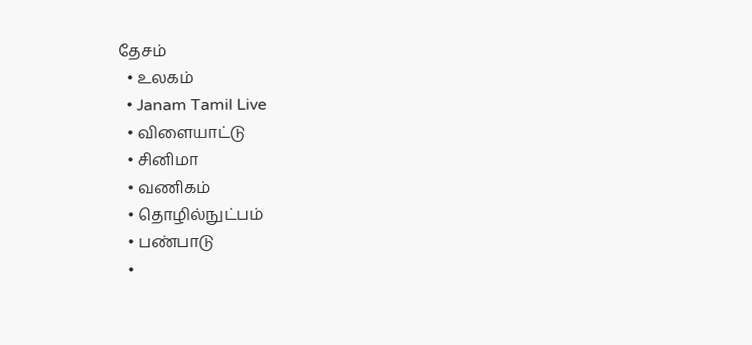தேசம்
  • உலகம்
  • Janam Tamil Live
  • விளையாட்டு
  • சினிமா
  • வணிகம்
  • தொழில்நுட்பம்
  • பண்பாடு
  •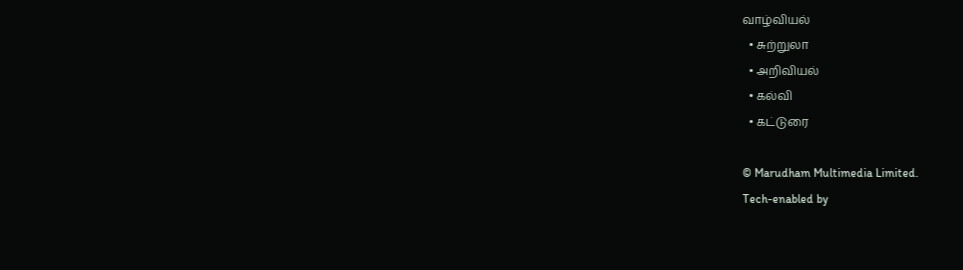வாழ்வியல்
  • சுற்றுலா
  • அறிவியல்
  • கல்வி
  • கட்டுரை

© Marudham Multimedia Limited.
Tech-enabled by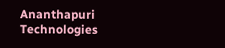Ananthapuri Technologies